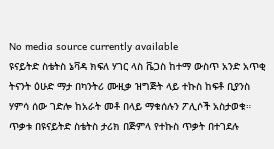No media source currently available
ዩናይትድ ስቴትስ ኔቫዳ ክፍለ ሃገር ላስ ቬጋስ ከተማ ውስጥ አንድ አጥቂ ትናንት ዕሁድ ማታ በካንትሪ ሙዚቃ ዝግጅት ላይ ተኩስ ከፍቶ ቢያንስ ሃምሳ ሰው ገድሎ ከአራት መቶ በላይ ማቁሰሉን ፖሊሶች አስታወቁ። ጥቃቱ በዩናይትድ ስቴትስ ታሪክ በጅምላ የተኩስ ጥቃት በተገደሉ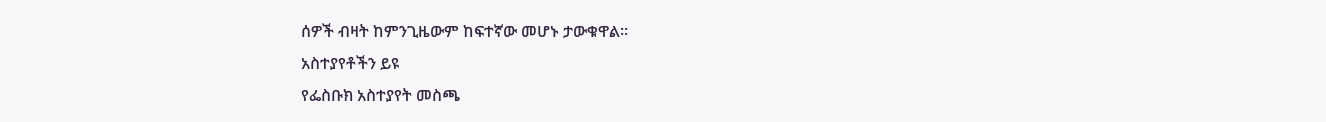ሰዎች ብዛት ከምንጊዜውም ከፍተኛው መሆኑ ታውቁዋል።
አስተያየቶችን ይዩ
የፌስቡክ አስተያየት መስጫ